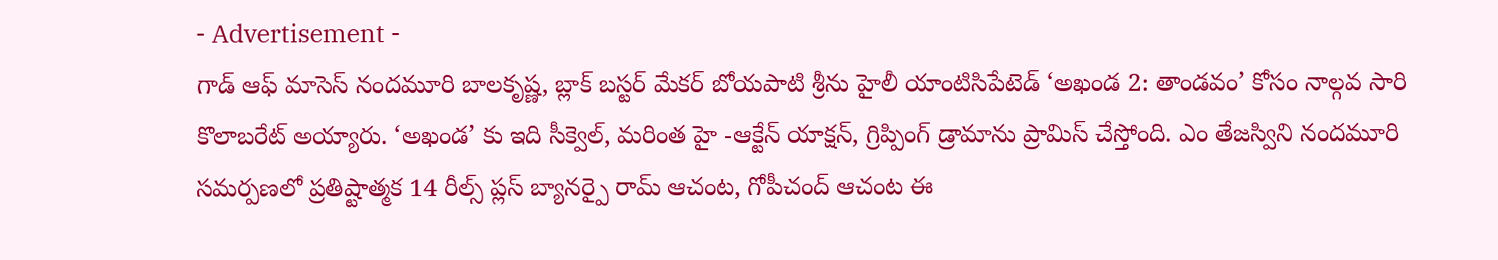- Advertisement -
గాడ్ ఆఫ్ మాసెస్ నందమూరి బాలకృష్ణ, బ్లాక్ బస్టర్ మేకర్ బోయపాటి శ్రీను హైలీ యాంటిసిపేటెడ్ ‘అఖండ 2: తాండవం’ కోసం నాల్గవ సారి కొలాబరేట్ అయ్యారు. ‘అఖండ’ కు ఇది సీక్వెల్, మరింత హై -ఆక్టేన్ యాక్షన్, గ్రిప్పింగ్ డ్రామాను ప్రామిస్ చేస్తోంది. ఎం తేజస్విని నందమూరి సమర్పణలో ప్రతిష్టాత్మక 14 రీల్స్ ప్లస్ బ్యానర్పై రామ్ ఆచంట, గోపీచంద్ ఆచంట ఈ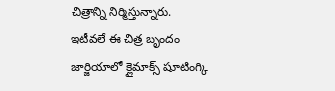చిత్రాన్ని నిర్మిస్తున్నారు.
ఇటీవలే ఈ చిత్ర బృందం జార్జియాలో క్లైమాక్స్ షూటింగ్కి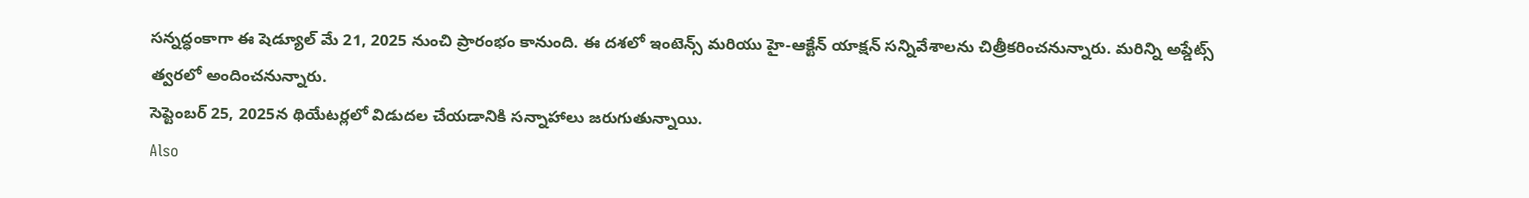సన్నద్ధంకాగా ఈ షెడ్యూల్ మే 21, 2025 నుంచి ప్రారంభం కానుంది. ఈ దశలో ఇంటెన్స్ మరియు హై-ఆక్టేన్ యాక్షన్ సన్నివేశాలను చిత్రీకరించనున్నారు. మరిన్ని అప్డేట్స్ త్వరలో అందించనున్నారు.
సెప్టెంబర్ 25, 2025న థియేటర్లలో విడుదల చేయడానికి సన్నాహాలు జరుగుతున్నాయి.
Also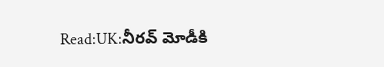Read:UK:నీరవ్ మోడీకి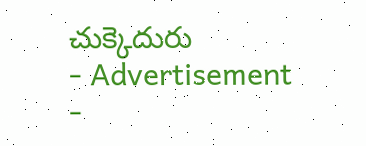చుక్కెదురు
- Advertisement -